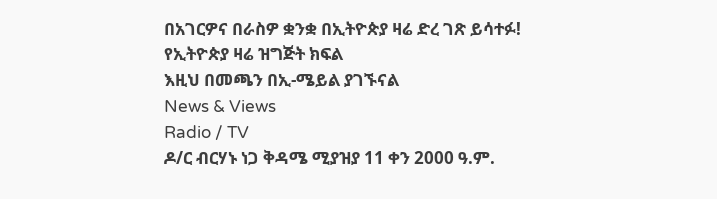በአገርዎና በራስዎ ቋንቋ በኢትዮጵያ ዛሬ ድረ ገጽ ይሳተፉ!
የኢትዮጵያ ዛሬ ዝግጅት ክፍል
እዚህ በመጫን በኢ-ሜይል ያገኙናል
News & Views
Radio / TV
ዶ/ር ብርሃኑ ነጋ ቅዳሜ ሚያዝያ 11 ቀን 2000 ዓ.ም.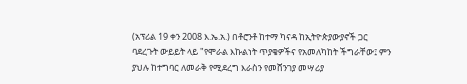(አፕሪል 19 ቀን 2008 እ.ኤ.አ.) በቶሮንቶ ከተማ ካናዳ ከኢትዮጵያውያኖች ጋር ባደረጉት ውይይት ላይ "የሞራል እኩልነት ጥያቄዎችና የአመለካከት ችግራቸው፤ ምን ያህሉ ከተግባር ለመራቅ የሚደረግ እራስን የመሸንገያ መሣሪያ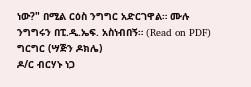ነው?" በሚል ርዕስ ንግግር አድርገዋል። ሙሉ ንግግሩን በፒ.ዲ.ኤፍ. አስነብበኝ። (Read on PDF)
ግርግር (ሣጅን ዶክሌ)
ዶ/ር ብርሃኑ ነጋ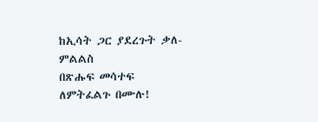ከኢሳት ጋር ያደረጉት ቃለ-ምልልስ
በጽሑፍ መሳተፍ ለምትፈልጉ በሙሉ!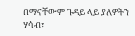በማናቸውም ጉዳይ ላይ ያለዎትን ሃሳብ፣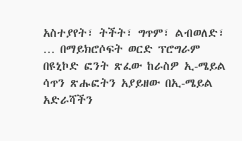አስተያየት፣ ትችት፣ ግጥም፣ ልብወለድ፣ … በማይክሮሶፍት ወርድ ፕሮግራም በዩኒኮድ ፎንት ጽፈው ከራስዎ ኢ-ሜይል ሳጥን ጽሑፎትን አያይዘው በኢ-ሜይል አድራሻችን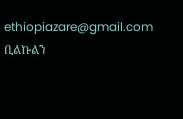ethiopiazare@gmail.com ቢልኩልን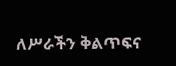ለሥራችን ቅልጥፍና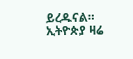ይረዱናል።
ኢትዮጵያ ዛሬ